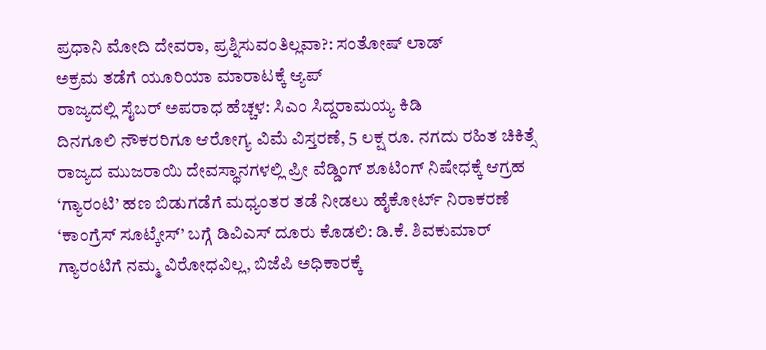ಪ್ರಧಾನಿ ಮೋದಿ ದೇವರಾ, ಪ್ರಶ್ನಿಸುವಂತಿಲ್ಲವಾ?: ಸಂತೋಷ್ ಲಾಡ್
ಅಕ್ರಮ ತಡೆಗೆ ಯೂರಿಯಾ ಮಾರಾಟಕ್ಕೆ ಆ್ಯಪ್
ರಾಜ್ಯದಲ್ಲಿ ಸೈಬರ್ ಅಪರಾಧ ಹೆಚ್ಚಳ: ಸಿಎಂ ಸಿದ್ದರಾಮಯ್ಯ ಕಿಡಿ
ದಿನಗೂಲಿ ನೌಕರರಿಗೂ ಆರೋಗ್ಯ ವಿಮೆ ವಿಸ್ತರಣೆ, 5 ಲಕ್ಷ ರೂ. ನಗದು ರಹಿತ ಚಿಕಿತ್ಸೆ
ರಾಜ್ಯದ ಮುಜರಾಯಿ ದೇವಸ್ಥಾನಗಳಲ್ಲಿ ಪ್ರೀ ವೆಡ್ಡಿಂಗ್ ಶೂಟಿಂಗ್ ನಿಷೇಧಕ್ಕೆ ಆಗ್ರಹ
‘ಗ್ಯಾರಂಟಿ’ ಹಣ ಬಿಡುಗಡೆಗೆ ಮಧ್ಯಂತರ ತಡೆ ನೀಡಲು ಹೈಕೋರ್ಟ್ ನಿರಾಕರಣೆ
‘ಕಾಂಗ್ರೆಸ್ ಸೂಟ್ಕೇಸ್’ ಬಗ್ಗೆ ಡಿವಿಎಸ್ ದೂರು ಕೊಡಲಿ: ಡಿ.ಕೆ. ಶಿವಕುಮಾರ್
ಗ್ಯಾರಂಟಿಗೆ ನಮ್ಮ ವಿರೋಧವಿಲ್ಲ, ಬಿಜೆಪಿ ಅಧಿಕಾರಕ್ಕೆ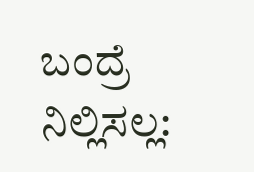ಬಂದ್ರೆ ನಿಲ್ಲಿಸಲ್ಲ: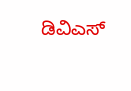ಡಿವಿಎಸ್